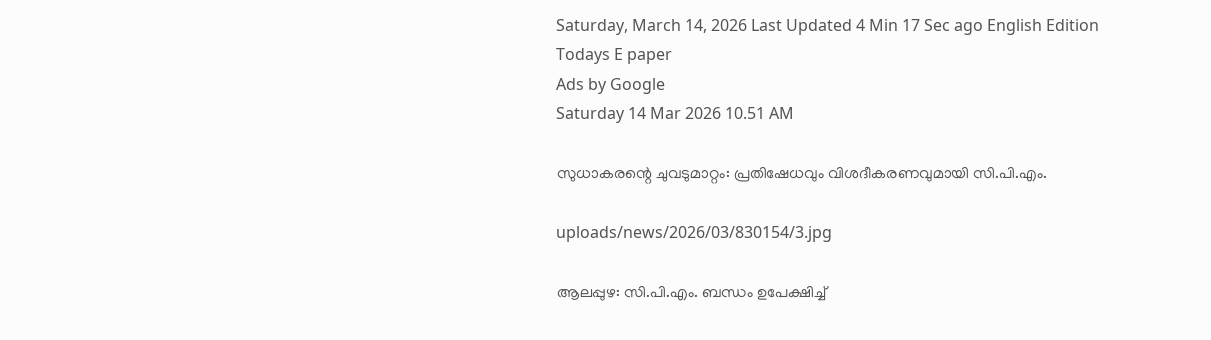Saturday, March 14, 2026 Last Updated 4 Min 17 Sec ago English Edition
Todays E paper
Ads by Google
Saturday 14 Mar 2026 10.51 AM

സുധാകരന്റെ ചുവടുമാറ്റം: പ്രതിഷേധവും വിശദീകരണവുമായി സി.പി.എം.

uploads/news/2026/03/830154/3.jpg

ആലപ്പുഴ: സി.പി.എം. ബന്ധം ഉപേക്ഷിച്ച്‌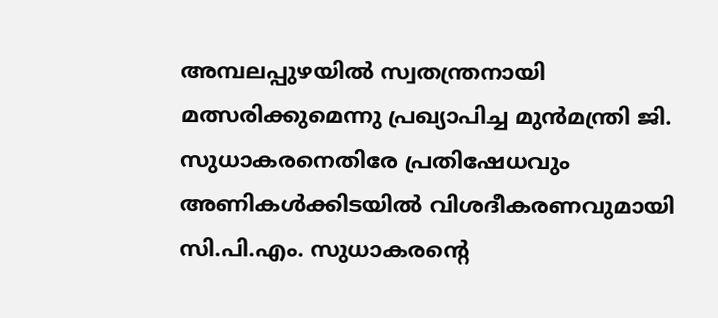അമ്പലപ്പുഴയില്‍ സ്വതന്ത്രനായി മത്സരിക്കുമെന്നു പ്രഖ്യാപിച്ച മുന്‍മന്ത്രി ജി. സുധാകരനെതിരേ പ്രതിഷേധവും അണികള്‍ക്കിടയില്‍ വിശദീകരണവുമായി സി.പി.എം. സുധാകരന്റെ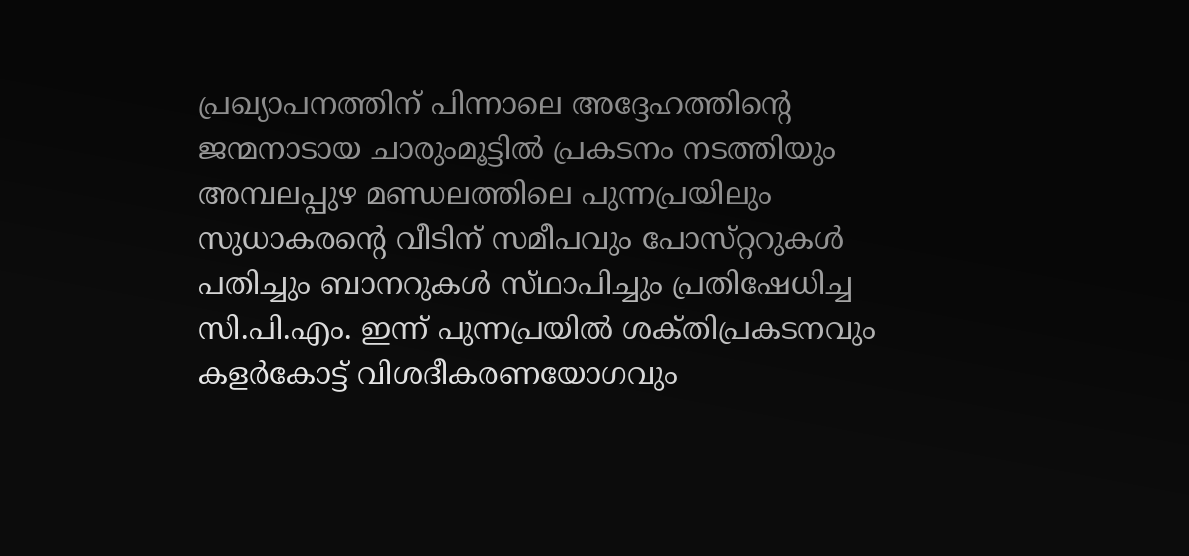പ്രഖ്യാപനത്തിന്‌ പിന്നാലെ അദ്ദേഹത്തിന്റെ ജന്മനാടായ ചാരുംമൂട്ടില്‍ പ്രകടനം നടത്തിയും അമ്പലപ്പുഴ മണ്ഡലത്തിലെ പുന്നപ്രയിലും സുധാകരന്റെ വീടിന്‌ സമീപവും പോസ്‌റ്ററുകള്‍ പതിച്ചും ബാനറുകള്‍ സ്‌ഥാപിച്ചും പ്രതിഷേധിച്ച സി.പി.എം. ഇന്ന്‌ പുന്നപ്രയില്‍ ശക്‌തിപ്രകടനവും കളര്‍കോട്ട്‌ വിശദീകരണയോഗവും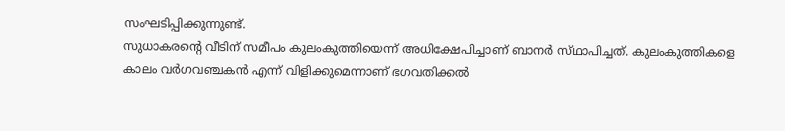സംഘടിപ്പിക്കുന്നുണ്ട്‌.
സുധാകരന്റെ വീടിന്‌ സമീപം കുലംകുത്തിയെന്ന്‌ അധിക്ഷേപിച്ചാണ്‌ ബാനര്‍ സ്‌ഥാപിച്ചത്‌. കുലംകുത്തികളെ കാലം വര്‍ഗവഞ്ചകന്‍ എന്ന്‌ വിളിക്കുമെന്നാണ്‌ ഭഗവതിക്കല്‍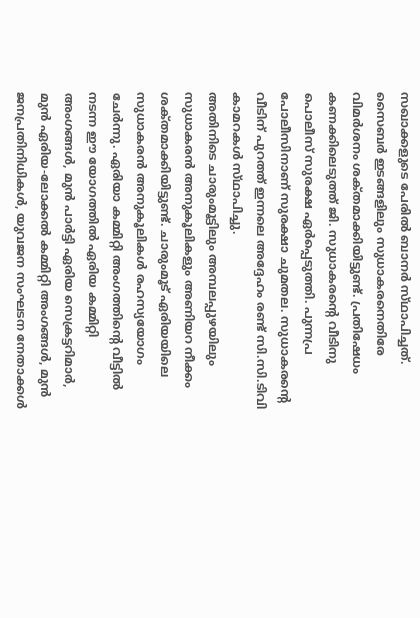സഖാക്കളുടെ പേരില്‍ ബാനര്‍ സ്‌ഥാപിച്ചത്‌. സൈബര്‍ ഇടങ്ങളിലും സുധാകരനെതിരേ വിമര്‍ശനം ശക്‌തമാക്കിയിട്ടുണ്ട്‌. പ്രതിഷേധം കണക്കിലെടുത്ത്‌ ജി. സുധാകരന്റെ വീടിനു പൊലീസ്‌ സുരക്ഷ ഏര്‍പ്പെടുത്തി. പുന്നപ്ര പോലീസിനാണ്‌ സുരക്ഷാ ചുമതല. സുധാകരന്റെ വീടിന്‌ പുറത്ത്‌ ഇന്നലെ അദ്ദേഹം രണ്ട്‌ സി.സി.ടിവി കാമറകള്‍ സ്‌ഥാപിച്ചു.
അതിനിടെ ചാരുംമൂട്ടിലും അമ്പലപ്പുഴയിലും സുധാകരന്‍ അനുകൂലികളും അണിയറ നീക്കം ശക്‌തമാക്കിയിട്ടുണ്ട്‌. ചാരുംമൂട്‌ ഏരിയയിലെ സുധാകരന്‍ അനുകൂലികള്‍ രഹസ്യയോഗം ചേര്‍ന്നു. ഏരിയാ കമ്മിറ്റി അംഗത്തിന്റെ വീട്ടില്‍ നടന്ന ഈ യോഗത്തില്‍ ഏരിയ കമ്മിറ്റി അംഗങ്ങള്‍, മുന്‍ പാര്‍ട്ടി ഏരിയ സെക്രട്ടറിമാര്‍, മുന്‍ ഏരിയ-ലോക്കല്‍ കമ്മിറ്റി അംഗങ്ങള്‍, മുന്‍ ജനപ്രതിനിധികള്‍, യുവജന സംഘടന നേതാക്കള്‍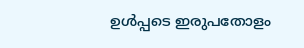ഉള്‍പ്പടെ ഇരുപതോളം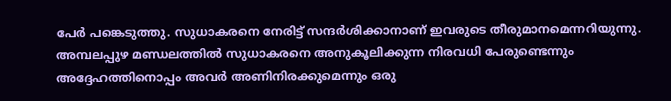പേര്‍ പങ്കെടുത്തു. സുധാകരനെ നേരിട്ട്‌ സന്ദര്‍ശിക്കാനാണ്‌ ഇവരുടെ തീരുമാനമെന്നറിയുന്നു.
അമ്പലപ്പുഴ മണ്ഡലത്തില്‍ സുധാകരനെ അനുകൂലിക്കുന്ന നിരവധി പേരുണ്ടെന്നും അദ്ദേഹത്തിനൊപ്പം അവര്‍ അണിനിരക്കുമെന്നും ഒരു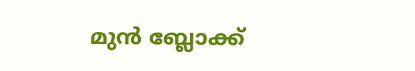മുന്‍ ബ്ലോക്ക്‌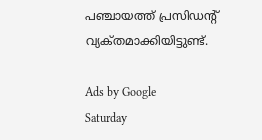പഞ്ചായത്ത്‌ പ്രസിഡന്റ്‌ വ്യക്‌തമാക്കിയിട്ടുണ്ട്‌.

Ads by Google
Saturday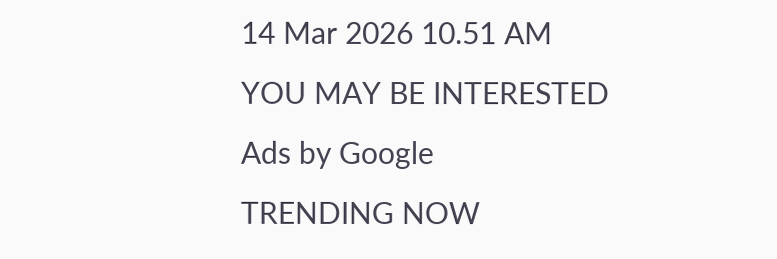14 Mar 2026 10.51 AM
YOU MAY BE INTERESTED
Ads by Google
TRENDING NOW